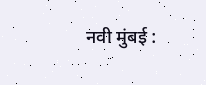नवी मुंबई :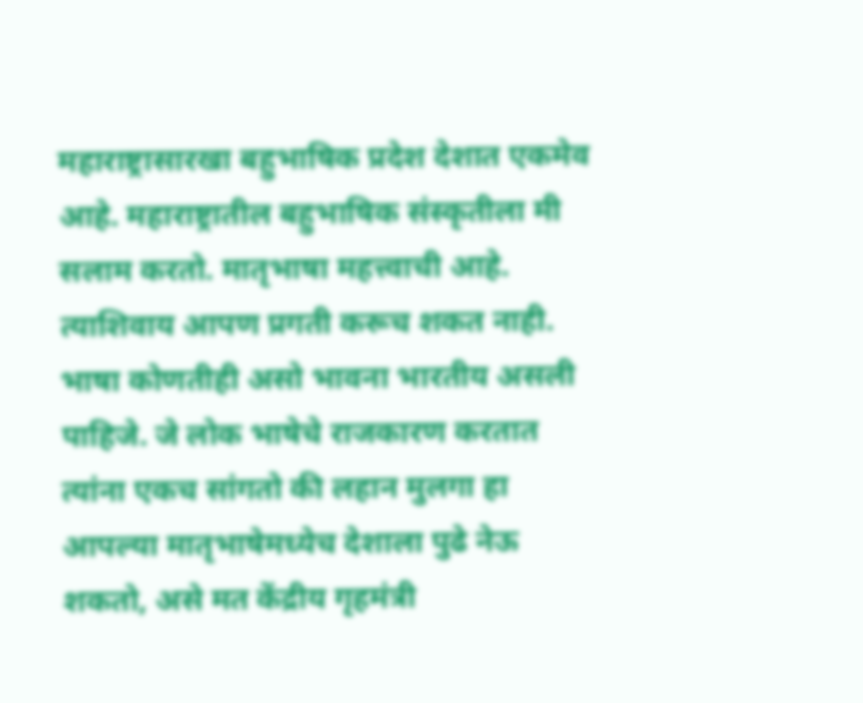महाराष्ट्रासारखा बहुभाषिक प्रदेश देशात एकमेव आहे. महाराष्ट्रातील बहुभाषिक संस्कृतीला मी सलाम करतो. मातृभाषा महत्त्वाची आहे. त्याशिवाय आपण प्रगती करूच शकत नाही. भाषा कोणतीही असो भावना भारतीय असली पाहिजे. जे लोक भाषेचे राजकारण करतात त्यांना एकच सांगतो की लहान मुलगा हा आपल्या मातृभाषेमध्येच देशाला पुढे नेऊ शकतो, असे मत केंद्रीय गृहमंत्री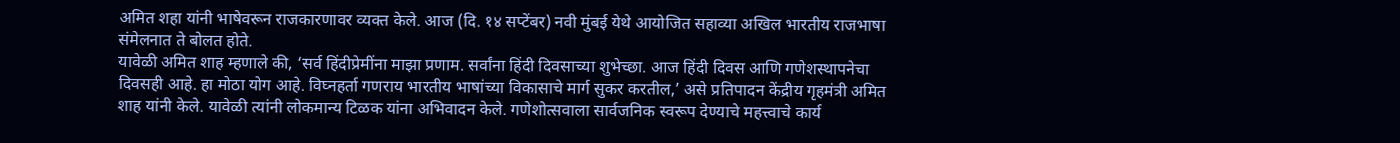अमित शहा यांनी भाषेवरून राजकारणावर व्यक्त केले. आज (दि. १४ सप्टेंबर) नवी मुंबई येथे आयोजित सहाव्या अखिल भारतीय राजभाषा संमेलनात ते बोलत होते.
यावेळी अमित शाह म्हणाले की, ‘सर्व हिंदीप्रेमींना माझा प्रणाम. सर्वांना हिंदी दिवसाच्या शुभेच्छा. आज हिंदी दिवस आणि गणेशस्थापनेचा दिवसही आहे. हा मोठा योग आहे. विघ्नहर्ता गणराय भारतीय भाषांच्या विकासाचे मार्ग सुकर करतील,’ असे प्रतिपादन केंद्रीय गृहमंत्री अमित शाह यांनी केले. यावेळी त्यांनी लोकमान्य टिळक यांना अभिवादन केले. गणेशोत्सवाला सार्वजनिक स्वरूप देण्याचे महत्त्वाचे कार्य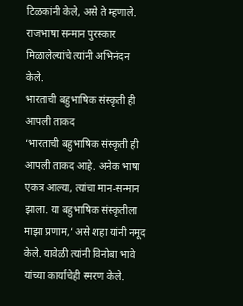टिळकांनी केले, असे ते म्हणाले. राजभाषा सन्मान पुरस्कार मिळालेल्यांचे त्यांनी अभिनंदन केले.
भारताची बहुभाषिक संस्कृती ही आपली ताकद
‘भारताची बहुभाषिक संस्कृती ही आपली ताकद आहे. अनेक भाषा एकत्र आल्या, त्यांचा मान-सन्मान झाला. या बहुभाषिक संस्कृतीला माझा प्रणाम,’ असे शहा यांनी नमूद केले. यावेळी त्यांनी विनोबा भावे यांच्या कार्याचेही स्मरण केले.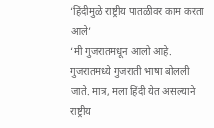‘हिंदीमुळे राष्ट्रीय पातळीवर काम करता आले’
‘मी गुजरातमधून आलो आहे. गुजरातमध्ये गुजराती भाषा बोलली जाते. मात्र, मला हिंदी येत असल्याने राष्ट्रीय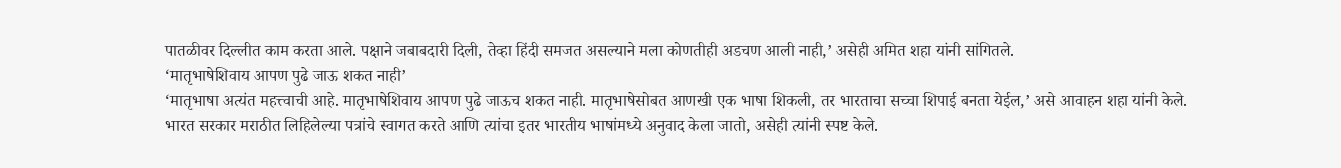पातळीवर दिल्लीत काम करता आले. पक्षाने जबाबदारी दिली, तेव्हा हिंदी समजत असल्याने मला कोणतीही अडचण आली नाही,’ असेही अमित शहा यांनी सांगितले.
‘मातृभाषेशिवाय आपण पुढे जाऊ शकत नाही’
‘मातृभाषा अत्यंत महत्त्वाची आहे. मातृभाषेशिवाय आपण पुढे जाऊच शकत नाही. मातृभाषेसोबत आणखी एक भाषा शिकली, तर भारताचा सच्चा शिपाई बनता येईल,’ असे आवाहन शहा यांनी केले. भारत सरकार मराठीत लिहिलेल्या पत्रांचे स्वागत करते आणि त्यांचा इतर भारतीय भाषांमध्ये अनुवाद केला जातो, असेही त्यांनी स्पष्ट केले.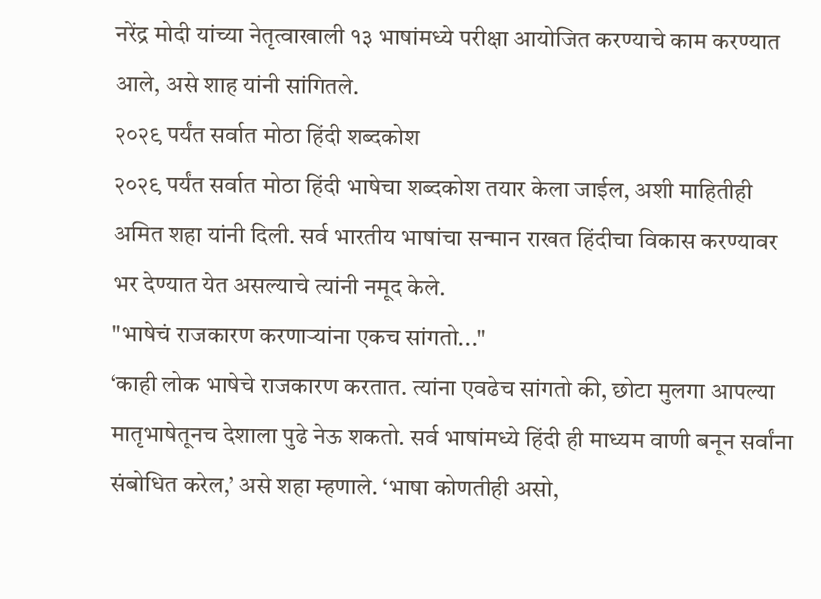नरेंद्र मोदी यांच्या नेतृत्वाखाली १३ भाषांमध्ये परीक्षा आयोजित करण्याचे काम करण्यात आले, असे शाह यांनी सांगितले.
२०२९ पर्यंत सर्वात मोठा हिंदी शब्दकोश
२०२९ पर्यंत सर्वात मोठा हिंदी भाषेचा शब्दकोश तयार केला जाईल, अशी माहितीही अमित शहा यांनी दिली. सर्व भारतीय भाषांचा सन्मान राखत हिंदीचा विकास करण्यावर भर देण्यात येत असल्याचे त्यांनी नमूद केले.
"भाषेचं राजकारण करणाऱ्यांना एकच सांगतो..."
‘काही लोक भाषेचे राजकारण करतात. त्यांना एवढेच सांगतो की, छोटा मुलगा आपल्या मातृभाषेतूनच देशाला पुढे नेऊ शकतो. सर्व भाषांमध्ये हिंदी ही माध्यम वाणी बनून सर्वांना संबोधित करेल,’ असे शहा म्हणाले. ‘भाषा कोणतीही असो,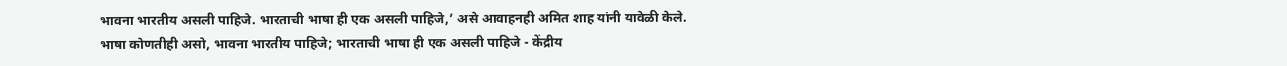भावना भारतीय असली पाहिजे. भारताची भाषा ही एक असली पाहिजे,’ असे आवाहनही अमित शाह यांनी यावेळी केले.
भाषा कोणतीही असो, भावना भारतीय पाहिजे; भारताची भाषा ही एक असली पाहिजे - केंद्रीय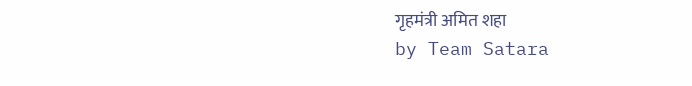गृहमंत्री अमित शहा
by Team Satara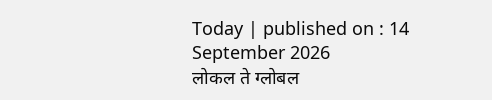Today | published on : 14 September 2026
लोकल ते ग्लोबल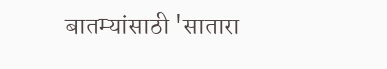बातम्यांसाठी 'सातारा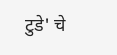टुडे' चे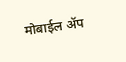मोबाईल ॲप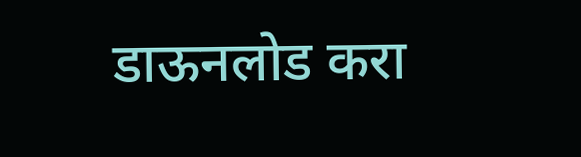डाऊनलोड करा